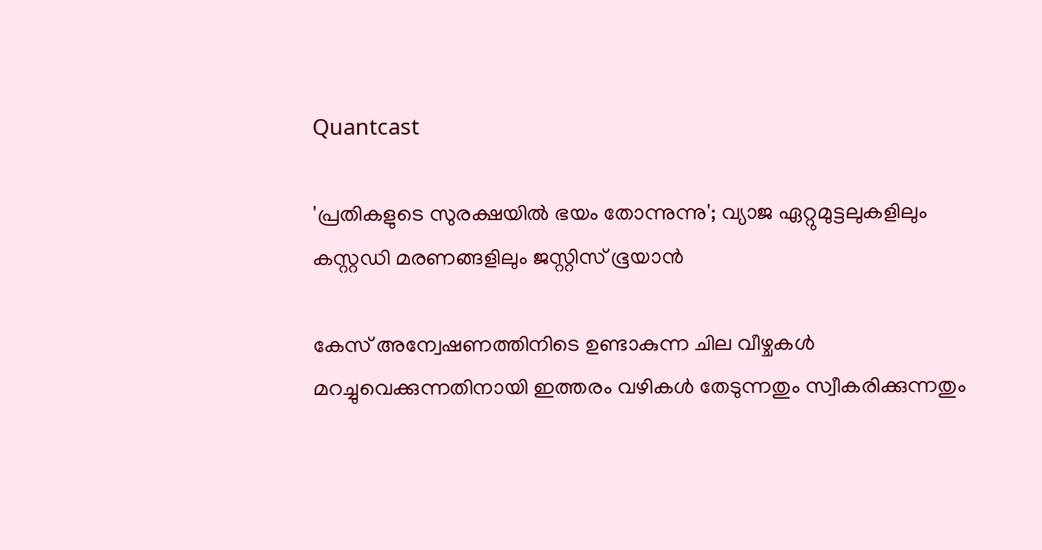Quantcast

'പ്രതികളുടെ സുരക്ഷയില്‍ ഭയം തോന്നുന്നു'; വ്യാജ ഏറ്റുമുട്ടലുകളിലും കസ്റ്റഡി മരണങ്ങളിലും ജസ്റ്റിസ് ഭൂയാന്‍

കേസ് അന്വേഷണത്തിനിടെ ഉണ്ടാകുന്ന ചില വീഴ്ചകള്‍ മറച്ചുവെക്കുന്നതിനായി ഇത്തരം വഴികള്‍ തേടുന്നതും സ്വീകരിക്കുന്നതും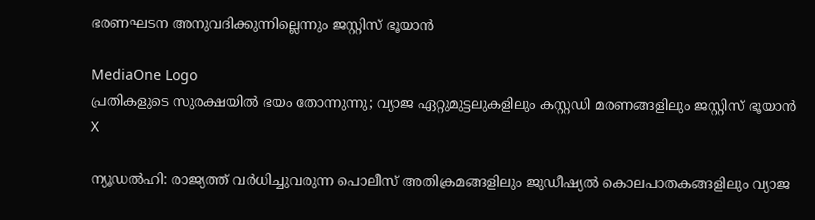ഭരണഘടന അനുവദിക്കുന്നില്ലെന്നും ജസ്റ്റിസ് ഭൂയാന്‍

MediaOne Logo
പ്രതികളുടെ സുരക്ഷയില്‍ ഭയം തോന്നുന്നു; വ്യാജ ഏറ്റുമുട്ടലുകളിലും കസ്റ്റഡി മരണങ്ങളിലും ജസ്റ്റിസ് ഭൂയാന്‍
X

ന്യൂഡല്‍ഹി: രാജ്യത്ത് വര്‍ധിച്ചുവരുന്ന പൊലീസ് അതിക്രമങ്ങളിലും ജുഡീഷ്യല്‍ കൊലപാതകങ്ങളിലും വ്യാജ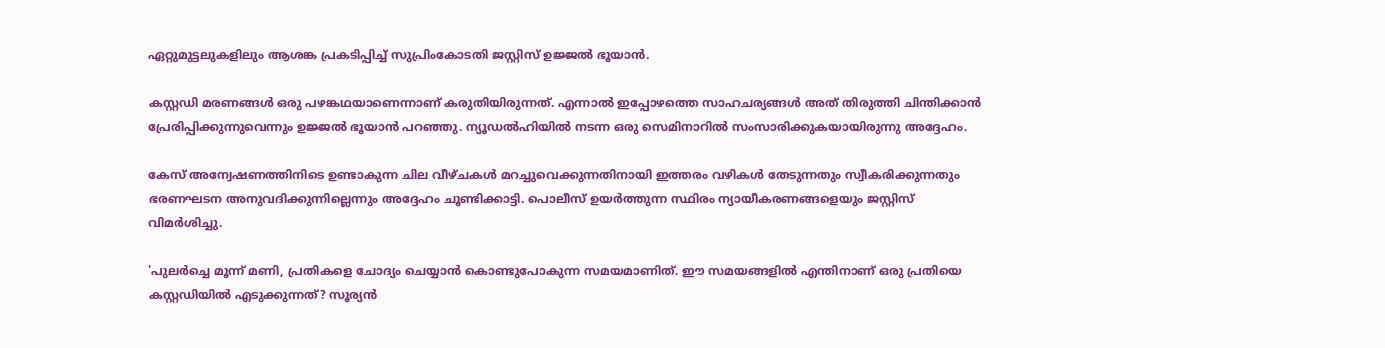ഏറ്റുമുട്ടലുകളിലും ആശങ്ക പ്രകടിപ്പിച്ച് സുപ്രിംകോടതി ജസ്റ്റിസ് ഉജ്ജല്‍ ഭൂയാന്‍.

കസ്റ്റഡി മരണങ്ങള്‍ ഒരു പഴങ്കഥയാണെന്നാണ് കരുതിയിരുന്നത്. എന്നാല്‍ ഇപ്പോഴത്തെ സാഹചര്യങ്ങള്‍ അത് തിരുത്തി ചിന്തിക്കാന്‍ പ്രേരിപ്പിക്കുന്നുവെന്നും ഉജ്ജല്‍ ഭൂയാന്‍ പറഞ്ഞു. ന്യൂഡല്‍ഹിയില്‍ നടന്ന ഒരു സെമിനാറില്‍ സംസാരിക്കുകയായിരുന്നു അദ്ദേഹം.

കേസ് അന്വേഷണത്തിനിടെ ഉണ്ടാകുന്ന ചില വീഴ്ചകള്‍ മറച്ചുവെക്കുന്നതിനായി ഇത്തരം വഴികള്‍ തേടുന്നതും സ്വീകരിക്കുന്നതും ഭരണഘടന അനുവദിക്കുന്നില്ലെന്നും അദ്ദേഹം ചൂണ്ടിക്കാട്ടി. പൊലീസ് ഉയര്‍ത്തുന്ന സ്ഥിരം ന്യായീകരണങ്ങളെയും ജസ്റ്റിസ് വിമര്‍ശിച്ചു.

'പുലര്‍ച്ചെ മൂന്ന് മണി, പ്രതികളെ ചോദ്യം ചെയ്യാന്‍ കൊണ്ടുപോകുന്ന സമയമാണിത്. ഈ സമയങ്ങളില്‍ എന്തിനാണ് ഒരു പ്രതിയെ കസ്റ്റഡിയില്‍ എടുക്കുന്നത്? സൂര്യന്‍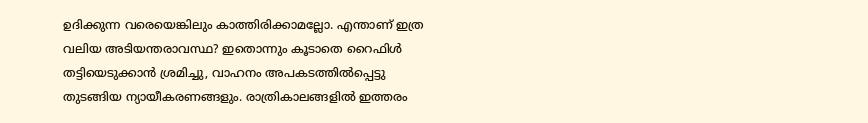ഉദിക്കുന്ന വരെയെങ്കിലും കാത്തിരിക്കാമല്ലോ. എന്താണ് ഇത്ര വലിയ അടിയന്തരാവസ്ഥ? ഇതൊന്നും കൂടാതെ റൈഫിള്‍ തട്ടിയെടുക്കാന്‍ ശ്രമിച്ചു, വാഹനം അപകടത്തില്‍പ്പെട്ടു തുടങ്ങിയ ന്യായീകരണങ്ങളും. രാത്രികാലങ്ങളില്‍ ഇത്തരം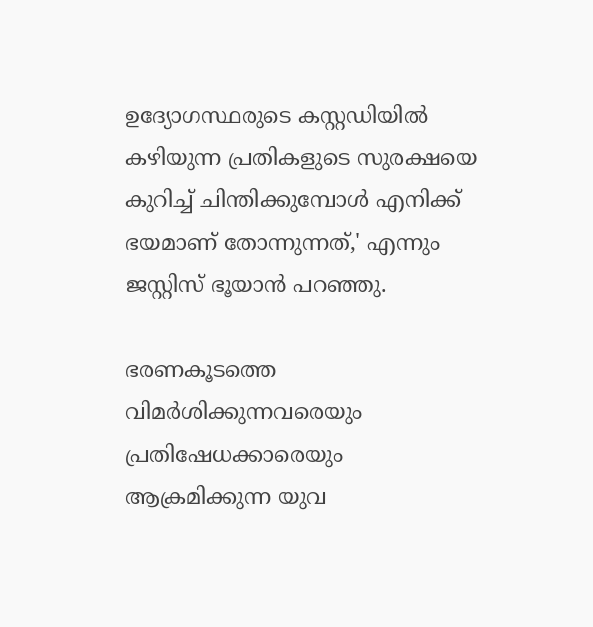ഉദ്യോഗസ്ഥരുടെ കസ്റ്റഡിയില്‍ കഴിയുന്ന പ്രതികളുടെ സുരക്ഷയെ കുറിച്ച് ചിന്തിക്കുമ്പോള്‍ എനിക്ക് ഭയമാണ് തോന്നുന്നത്,' എന്നും ജസ്റ്റിസ് ഭൂയാന്‍ പറഞ്ഞു.

ഭരണകൂടത്തെ വിമര്‍ശിക്കുന്നവരെയും പ്രതിഷേധക്കാരെയും ആക്രമിക്കുന്ന യുവ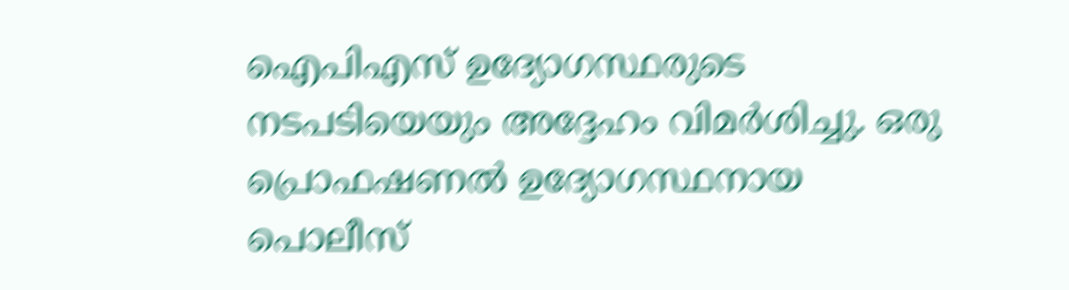ഐപിഎസ് ഉദ്യോഗസ്ഥരുടെ നടപടിയെയും അദ്ദേഹം വിമര്‍ശിച്ചു. ഒരു പ്രൊഫഷണല്‍ ഉദ്യോഗസ്ഥനായ പൊലീസ്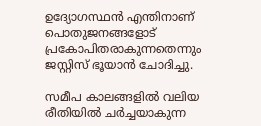ഉദ്യോഗസ്ഥൻ എന്തിനാണ് പൊതുജനങ്ങളോട് പ്രകോപിതരാകുന്നതെന്നും ജസ്റ്റിസ് ഭൂയാന്‍ ചോദിച്ചു.

സമീപ കാലങ്ങളില്‍ വലിയ രീതിയില്‍ ചര്‍ച്ചയാകുന്ന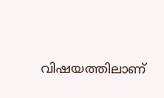വിഷയത്തിലാണ്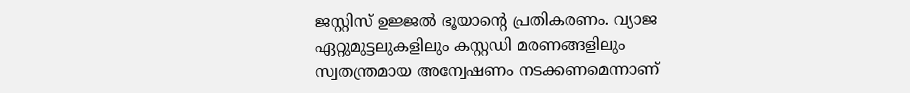ജസ്റ്റിസ് ഉജ്ജല്‍ ഭൂയാന്റെ പ്രതികരണം. വ്യാജ ഏറ്റുമുട്ടലുകളിലും കസ്റ്റഡി മരണങ്ങളിലും സ്വതന്ത്രമായ അന്വേഷണം നടക്കണമെന്നാണ്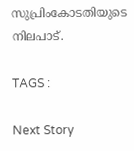സുപ്രിംകോടതിയുടെ നിലപാട്.

TAGS :

Next Story